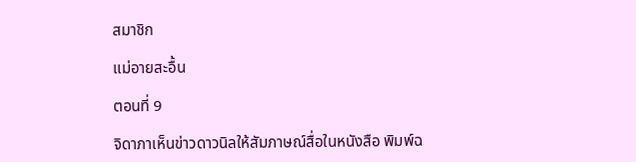สมาชิก

แม่อายสะอื้น

ตอนที่ 9

จิดาภาเห็นข่าวดาวนิลให้สัมภาษณ์สื่อในหนังสือ พิมพ์ฉ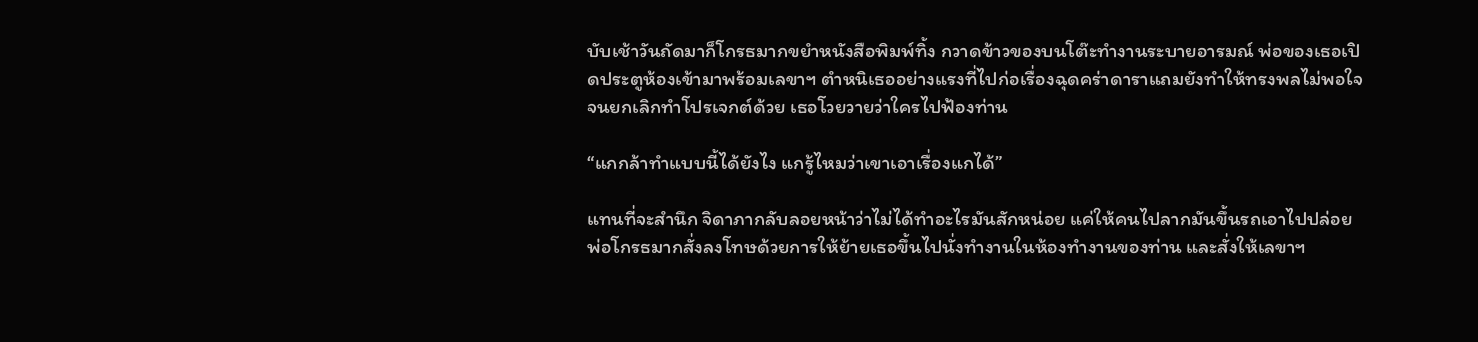บับเช้าวันถัดมาก็โกรธมากขยำหนังสือพิมพ์ทิ้ง กวาดข้าวของบนโต๊ะทำงานระบายอารมณ์ พ่อของเธอเปิดประตูห้องเข้ามาพร้อมเลขาฯ ตำหนิเธออย่างแรงที่ไปก่อเรื่องฉุดคร่าดาราแถมยังทำให้ทรงพลไม่พอใจจนยกเลิกทำโปรเจกต์ด้วย เธอโวยวายว่าใครไปฟ้องท่าน

“แกกล้าทำแบบนี้ได้ยังไง แกรู้ไหมว่าเขาเอาเรื่องแกได้”

แทนที่จะสำนึก จิดาภากลับลอยหน้าว่าไม่ได้ทำอะไรมันสักหน่อย แค่ให้คนไปลากมันขึ้นรถเอาไปปล่อย พ่อโกรธมากสั่งลงโทษด้วยการให้ย้ายเธอขึ้นไปนั่งทำงานในห้องทำงานของท่าน และสั่งให้เลขาฯ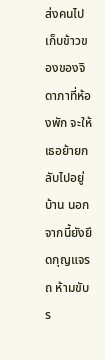ส่งคนไปเก็บข้าวของของจิดาภาที่ห้องพัก จะให้เธอย้ายกลับไปอยู่บ้าน นอกจากนี้ยังยึดกุญแจรถ ห้ามขับร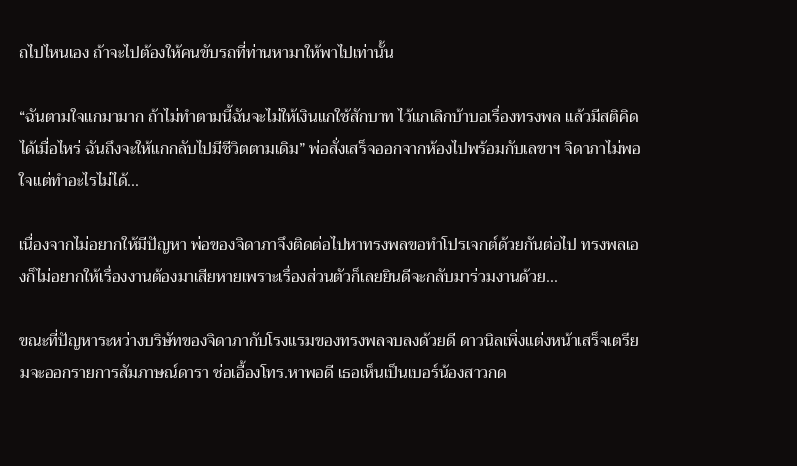ถไปไหนเอง ถ้าจะไปต้องให้คนขับรถที่ท่านหามาให้พาไปเท่านั้น

“ฉันตามใจแกมามาก ถ้าไม่ทำตามนี้ฉันจะไม่ให้เงินแกใช้สักบาท ไว้แกเลิกบ้าบอเรื่องทรงพล แล้วมีสติคิดได้เมื่อไหร่ ฉันถึงจะให้แกกลับไปมีชีวิตตามเดิม” พ่อสั่งเสร็จออกจากห้องไปพร้อมกับเลขาฯ จิดาภาไม่พอใจแต่ทำอะไรไม่ได้...

เนื่องจากไม่อยากให้มีปัญหา พ่อของจิดาภาจึงติดต่อไปหาทรงพลขอทำโปรเจกต์ด้วยกันต่อไป ทรงพลเองก็ไม่อยากให้เรื่องงานต้องมาเสียหายเพราะเรื่องส่วนตัวก็เลยยินดีจะกลับมาร่วมงานด้วย...

ขณะที่ปัญหาระหว่างบริษัทของจิดาภากับโรงแรมของทรงพลจบลงด้วยดี ดาวนิลเพิ่งแต่งหน้าเสร็จเตรียมจะออกรายการสัมภาษณ์ดารา ช่อเอื้องโทร.หาพอดี เธอเห็นเป็นเบอร์น้องสาวกด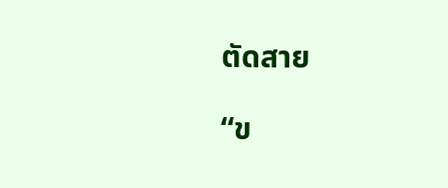ตัดสาย

“ข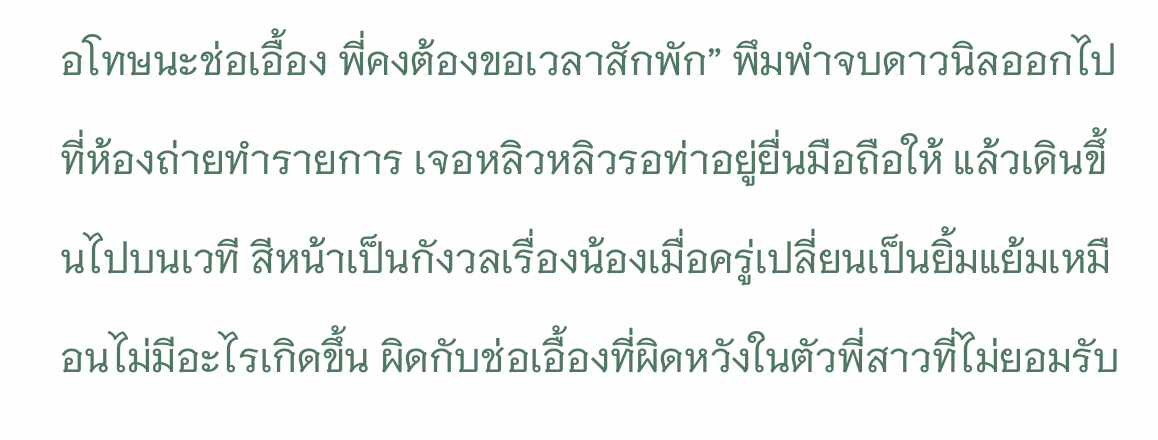อโทษนะช่อเอื้อง พี่คงต้องขอเวลาสักพัก” พึมพำจบดาวนิลออกไปที่ห้องถ่ายทำรายการ เจอหลิวหลิวรอท่าอยู่ยื่นมือถือให้ แล้วเดินขึ้นไปบนเวที สีหน้าเป็นกังวลเรื่องน้องเมื่อครู่เปลี่ยนเป็นยิ้มแย้มเหมือนไม่มีอะไรเกิดขึ้น ผิดกับช่อเอื้องที่ผิดหวังในตัวพี่สาวที่ไม่ยอมรับ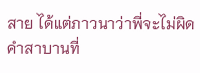สาย ได้แต่ภาวนาว่าพี่จะไม่ผิดคำสาบานที่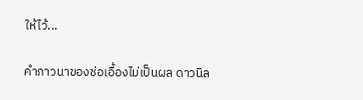ให้ไว้...

คำภาวนาของช่อเอื้องไม่เป็นผล ดาวนิล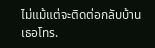ไม่แม้แต่จะติดต่อกลับบ้าน เธอโทร.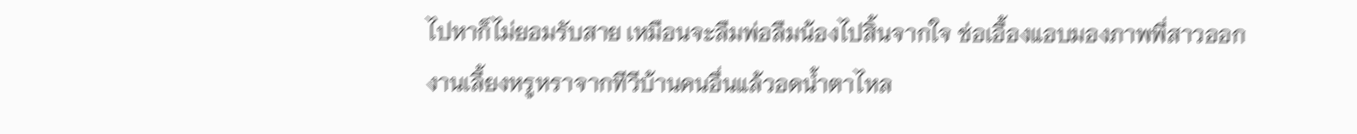ไปหาก็ไม่ยอมรับสาย เหมือนจะลืมพ่อลืมน้องไปสิ้นจากใจ ช่อเอื้องแอบมองภาพพี่สาวออกงานเลี้ยงหรูหราจากทีวีบ้านคนอื่นแล้วอดน้ำตาไหล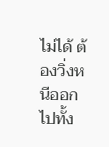ไม่ได้ ต้องวิ่งหนีออกไปทั้ง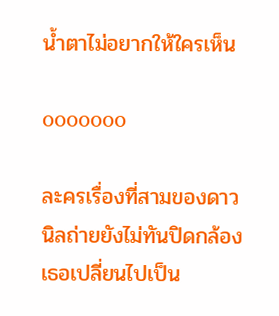น้ำตาไม่อยากให้ใครเห็น

ooooooo

ละครเรื่องที่สามของดาวนิลถ่ายยังไม่ทันปิดกล้อง เธอเปลี่ยนไปเป็น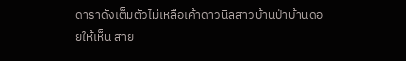ดาราดังเต็มตัวไม่เหลือเค้าดาวนิลสาวบ้านป่าบ้านดอยให้เห็น สาย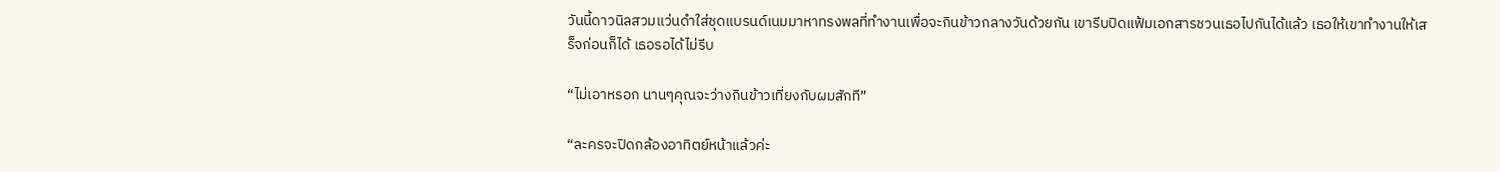วันนี้ดาวนิลสวมแว่นดำใส่ชุดแบรนด์เนมมาหาทรงพลที่ทำงานเพื่อจะกินข้าวกลางวันด้วยกัน เขารีบปิดแฟ้มเอกสารชวนเธอไปกันได้แล้ว เธอให้เขาทำงานให้เสร็จก่อนก็ได้ เธอรอได้ไม่รีบ

“ไม่เอาหรอก นานๆคุณจะว่างกินข้าวเที่ยงกับผมสักที”

“ละครจะปิดกล้องอาทิตย์หน้าแล้วค่ะ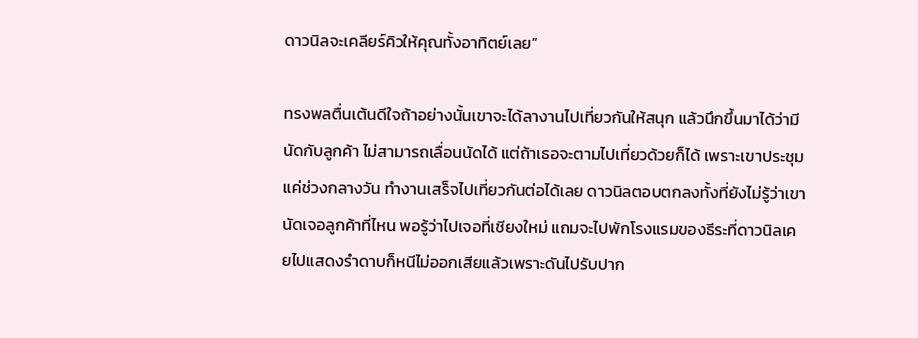ดาวนิลจะเคลียร์คิวให้คุณทั้งอาทิตย์เลย”

ทรงพลตื่นเต้นดีใจถ้าอย่างนั้นเขาจะได้ลางานไปเที่ยวกันให้สนุก แล้วนึกขึ้นมาได้ว่ามีนัดกับลูกค้า ไม่สามารถเลื่อนนัดได้ แต่ถ้าเธอจะตามไปเที่ยวด้วยก็ได้ เพราะเขาประชุมแค่ช่วงกลางวัน ทำงานเสร็จไปเที่ยวกันต่อได้เลย ดาวนิลตอบตกลงทั้งที่ยังไม่รู้ว่าเขานัดเจอลูกค้าที่ไหน พอรู้ว่าไปเจอที่เชียงใหม่ แถมจะไปพักโรงแรมของธีระที่ดาวนิลเคยไปแสดงรำดาบก็หนีไม่ออกเสียแล้วเพราะดันไปรับปาก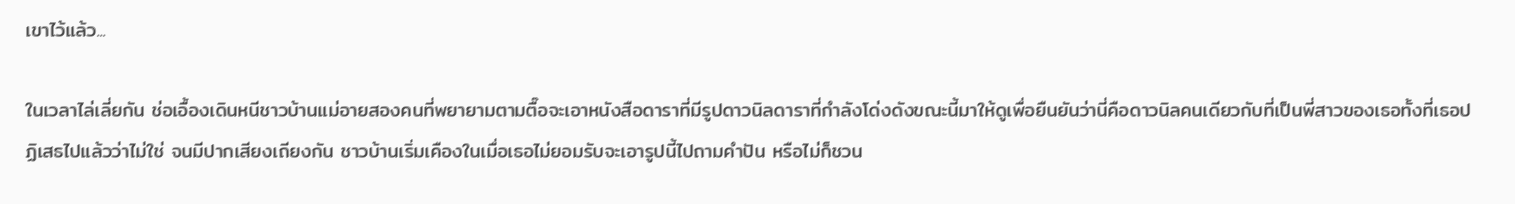เขาไว้แล้ว...

ในเวลาไล่เลี่ยกัน ช่อเอื้องเดินหนีชาวบ้านแม่อายสองคนที่พยายามตามตื๊อจะเอาหนังสือดาราที่มีรูปดาวนิลดาราที่กำลังโด่งดังขณะนี้มาให้ดูเพื่อยืนยันว่านี่คือดาวนิลคนเดียวกับที่เป็นพี่สาวของเธอทั้งที่เธอปฏิเสธไปแล้วว่าไม่ใช่ จนมีปากเสียงเถียงกัน ชาวบ้านเริ่มเคืองในเมื่อเธอไม่ยอมรับจะเอารูปนี้ไปถามคำปัน หรือไม่ก็ชวน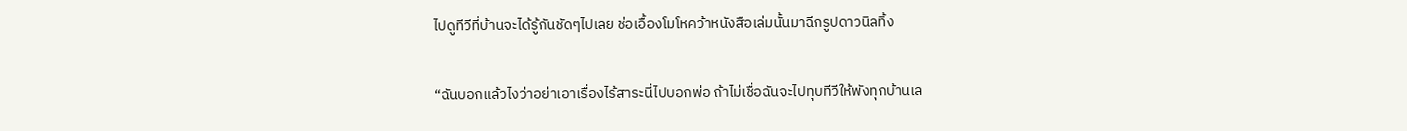ไปดูทีวีที่บ้านจะได้รู้กันชัดๆไปเลย ช่อเอื้องโมโหคว้าหนังสือเล่มนั้นมาฉีกรูปดาวนิลทิ้ง

“ฉันบอกแล้วไงว่าอย่าเอาเรื่องไร้สาระนี่ไปบอกพ่อ ถ้าไม่เชื่อฉันจะไปทุบทีวีให้พังทุกบ้านเล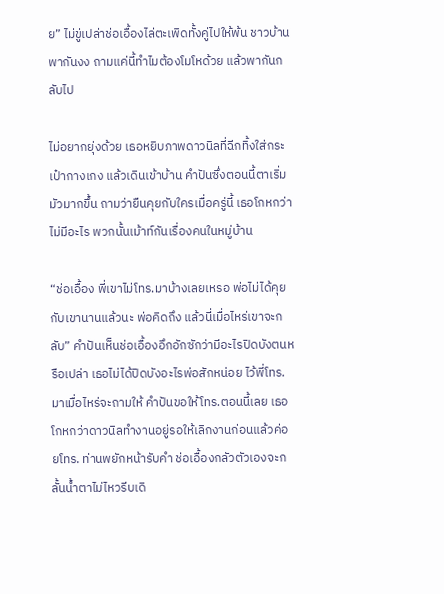ย” ไม่ขู่เปล่าช่อเอื้องไล่ตะเพิดทั้งคู่ไปให้พ้น ชาวบ้านพากันงง ถามแค่นี้ทำไมต้องโมโหด้วย แล้วพากันกลับไป

ไม่อยากยุ่งด้วย เธอหยิบภาพดาวนิลที่ฉีกทิ้งใส่กระเป๋ากางเกง แล้วเดินเข้าบ้าน คำปันซึ่งตอนนี้ตาเริ่มมัวมากขึ้น ถามว่ายืนคุยกับใครเมื่อครู่นี้ เธอโกหกว่าไม่มีอะไร พวกนั้นเม้าท์กันเรื่องคนในหมู่บ้าน

“ช่อเอื้อง พี่เขาไม่โทร.มาบ้างเลยเหรอ พ่อไม่ได้คุยกับเขานานแล้วนะ พ่อคิดถึง แล้วนี่เมื่อไหร่เขาจะกลับ” คำปันเห็นช่อเอื้องอึกอักซักว่ามีอะไรปิดบังตนหรือเปล่า เธอไม่ได้ปิดบังอะไรพ่อสักหน่อย ไว้พี่โทร.มาเมื่อไหร่จะถามให้ คำปันขอให้โทร.ตอนนี้เลย เธอโกหกว่าดาวนิลทำงานอยู่รอให้เลิกงานก่อนแล้วค่อยโทร. ท่านพยักหน้ารับคำ ช่อเอื้องกลัวตัวเองจะกลั้นน้ำตาไม่ไหวรีบเดิ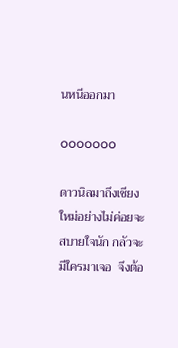นหนีออกมา

ooooooo

ดาวนิลมาถึงเชียงใหม่อย่างไม่ค่อยจะสบายใจนัก กลัวจะมีใครมาเจอ  จึงต้อ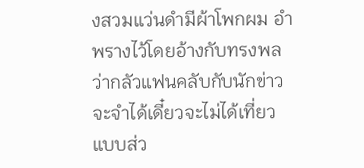งสวมแว่นดำมีผ้าโพกผม อำพรางไว้โดยอ้างกับทรงพลว่ากลัวแฟนคลับกับนักข่าวจะจำได้เดี๋ยวจะไม่ได้เที่ยวแบบส่ว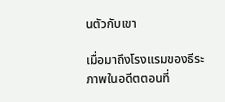นตัวกับเขา

เมื่อมาถึงโรงแรมของธีระ ภาพในอดีตตอนที่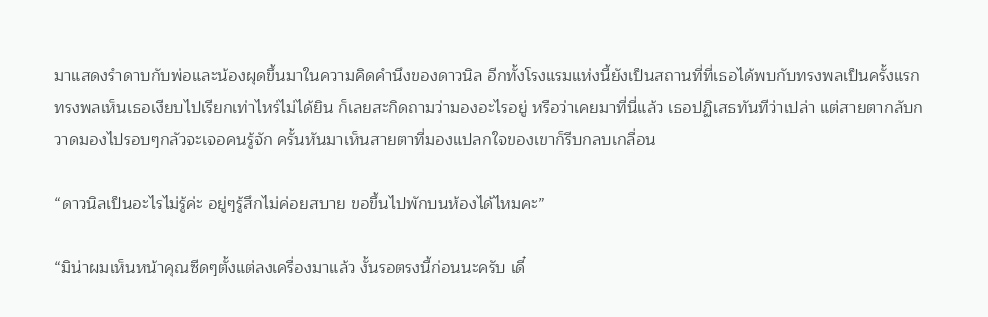มาแสดงรำดาบกับพ่อและน้องผุดขึ้นมาในความคิดคำนึงของดาวนิล อีกทั้งโรงแรมแห่งนี้ยังเป็นสถานที่ที่เธอได้พบกับทรงพลเป็นครั้งแรก ทรงพลเห็นเธอเงียบไปเรียกเท่าไหร่ไม่ได้ยิน ก็เลยสะกิดถามว่ามองอะไรอยู่ หรือว่าเคยมาที่นี่แล้ว เธอปฏิเสธทันทีว่าเปล่า แต่สายตากลับกวาดมองไปรอบๆกลัวจะเจอคนรู้จัก ครั้นหันมาเห็นสายตาที่มองแปลกใจของเขาก็รีบกลบเกลื่อน

“ดาวนิลเป็นอะไรไม่รู้ค่ะ อยู่ๆรู้สึกไม่ค่อยสบาย ขอขึ้นไปพักบนห้องได้ไหมคะ”

“มิน่าผมเห็นหน้าคุณซีดๆตั้งแต่ลงเครื่องมาแล้ว งั้นรอตรงนี้ก่อนนะครับ เดี๋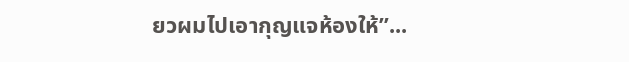ยวผมไปเอากุญแจห้องให้”...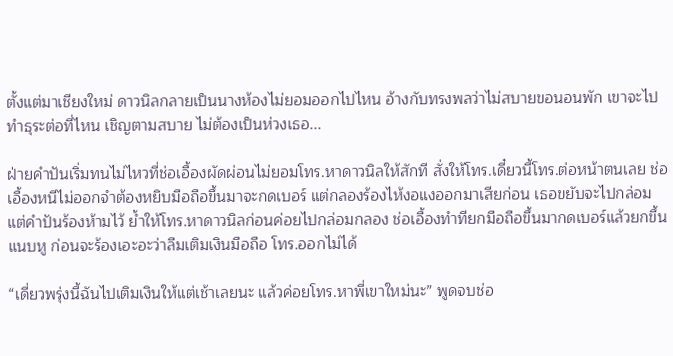ตั้งแต่มาเชียงใหม่ ดาวนิลกลายเป็นนางห้องไม่ยอมออกไปไหน อ้างกับทรงพลว่าไม่สบายขอนอนพัก เขาจะไปทำธุระต่อที่ไหน เชิญตามสบาย ไม่ต้องเป็นห่วงเธอ...

ฝ่ายคำปันเริ่มทนไม่ไหวที่ช่อเอื้องผัดผ่อนไม่ยอมโทร.หาดาวนิลให้สักที สั่งให้โทร.เดี๋ยวนี้โทร.ต่อหน้าตนเลย ช่อเอื้องหนีไม่ออกจำต้องหยิบมือถือขึ้นมาจะกดเบอร์ แต่กลองร้องไห้งอแงออกมาเสียก่อน เธอขยับจะไปกล่อมแต่คำปันร้องห้ามไว้ ย้ำให้โทร.หาดาวนิลก่อนค่อยไปกล่อมกลอง ช่อเอื้องทำทียกมือถือขึ้นมากดเบอร์แล้วยกขึ้นแนบหู ก่อนจะร้องเอะอะว่าลืมเติมเงินมือถือ โทร.ออกไม่ได้

“เดี่ยวพรุ่งนี้ฉันไปเติมเงินให้แต่เช้าเลยนะ แล้วค่อยโทร.หาพี่เขาใหม่นะ” พูดจบช่อ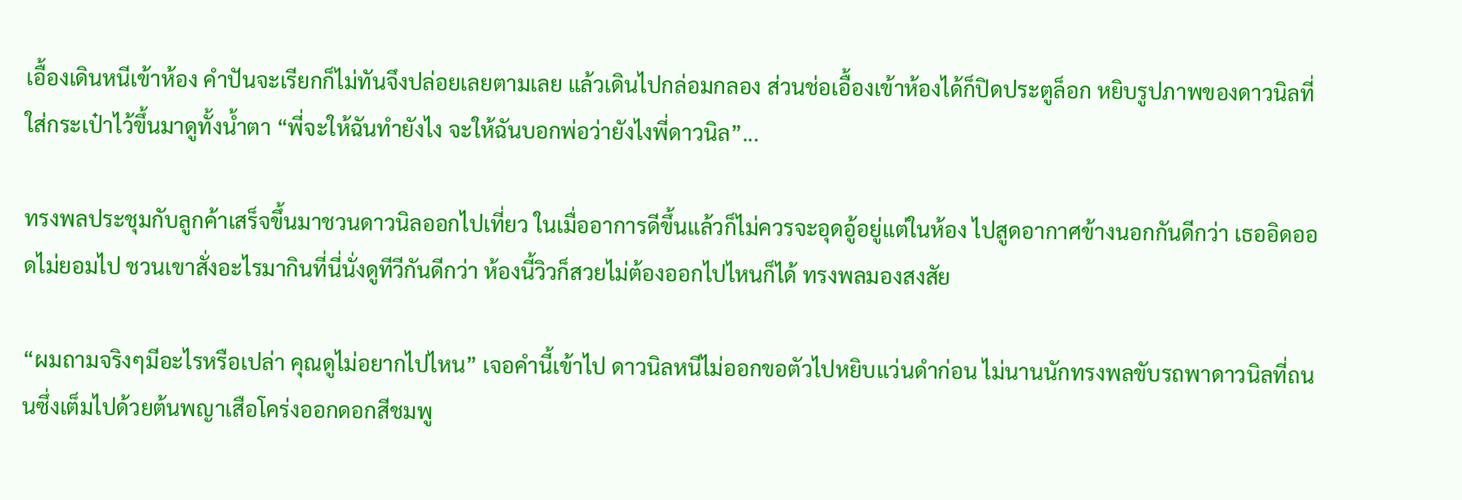เอื้องเดินหนีเข้าห้อง คำปันจะเรียกก็ไม่ทันจึงปล่อยเลยตามเลย แล้วเดินไปกล่อมกลอง ส่วนช่อเอื้องเข้าห้องได้ก็ปิดประตูล็อก หยิบรูปภาพของดาวนิลที่ใส่กระเป๋าไว้ขึ้นมาดูทั้งน้ำตา “พี่จะให้ฉันทำยังไง จะให้ฉันบอกพ่อว่ายังไงพี่ดาวนิล”...

ทรงพลประชุมกับลูกค้าเสร็จขึ้นมาชวนดาวนิลออกไปเที่ยว ในเมื่ออาการดีขึ้นแล้วก็ไม่ควรจะอุดอู้อยู่แต่ในห้อง ไปสูดอากาศข้างนอกกันดีกว่า เธออิดออดไม่ยอมไป ชวนเขาสั่งอะไรมากินที่นี่นั่งดูทีวีกันดีกว่า ห้องนี้วิวก็สวยไม่ต้องออกไปไหนก็ได้ ทรงพลมองสงสัย

“ผมถามจริงๆมีอะไรหรือเปล่า คุณดูไม่อยากไปไหน” เจอคำนี้เข้าไป ดาวนิลหนีไม่ออกขอตัวไปหยิบแว่นดำก่อน ไม่นานนักทรงพลขับรถพาดาวนิลที่ถนนซึ่งเต็มไปด้วยต้นพญาเสือโคร่งออกดอกสีชมพู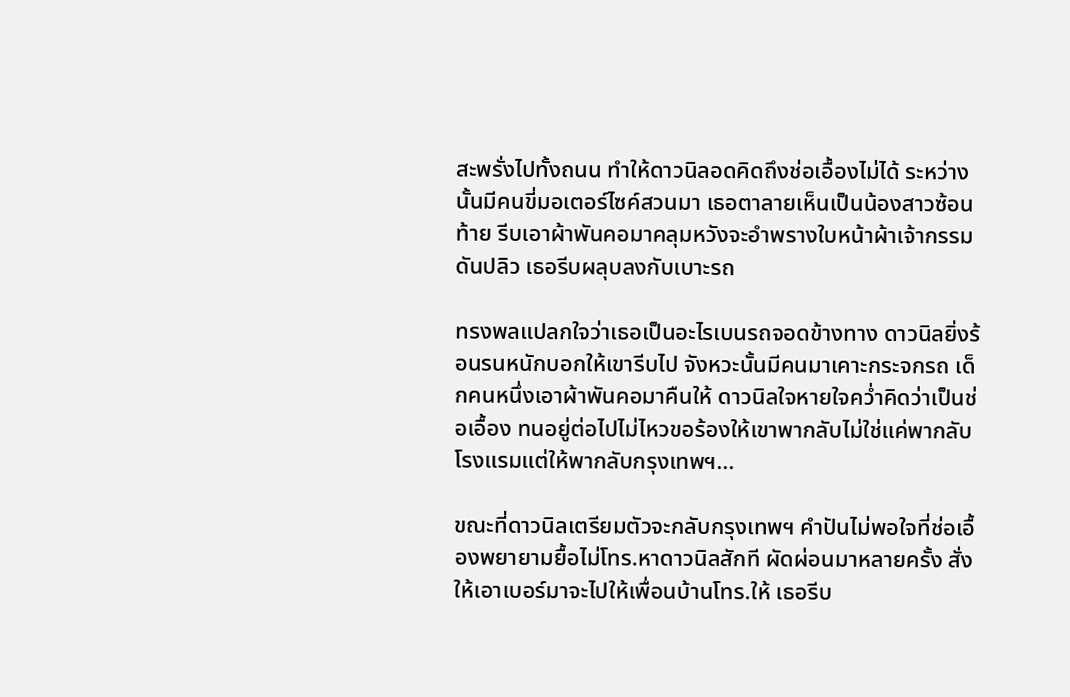สะพรั่งไปทั้งถนน ทำให้ดาวนิลอดคิดถึงช่อเอื้องไม่ได้ ระหว่างนั้นมีคนขี่มอเตอร์ไซค์สวนมา เธอตาลายเห็นเป็นน้องสาวซ้อนท้าย รีบเอาผ้าพันคอมาคลุมหวังจะอำพรางใบหน้าผ้าเจ้ากรรมดันปลิว เธอรีบผลุบลงกับเบาะรถ

ทรงพลแปลกใจว่าเธอเป็นอะไรเบนรถจอดข้างทาง ดาวนิลยิ่งร้อนรนหนักบอกให้เขารีบไป จังหวะนั้นมีคนมาเคาะกระจกรถ เด็กคนหนึ่งเอาผ้าพันคอมาคืนให้ ดาวนิลใจหายใจคว่ำคิดว่าเป็นช่อเอื้อง ทนอยู่ต่อไปไม่ไหวขอร้องให้เขาพากลับไม่ใช่แค่พากลับโรงแรมแต่ให้พากลับกรุงเทพฯ...

ขณะที่ดาวนิลเตรียมตัวจะกลับกรุงเทพฯ คำปันไม่พอใจที่ช่อเอื้องพยายามยื้อไม่โทร.หาดาวนิลสักที ผัดผ่อนมาหลายครั้ง สั่งให้เอาเบอร์มาจะไปให้เพื่อนบ้านโทร.ให้ เธอรีบ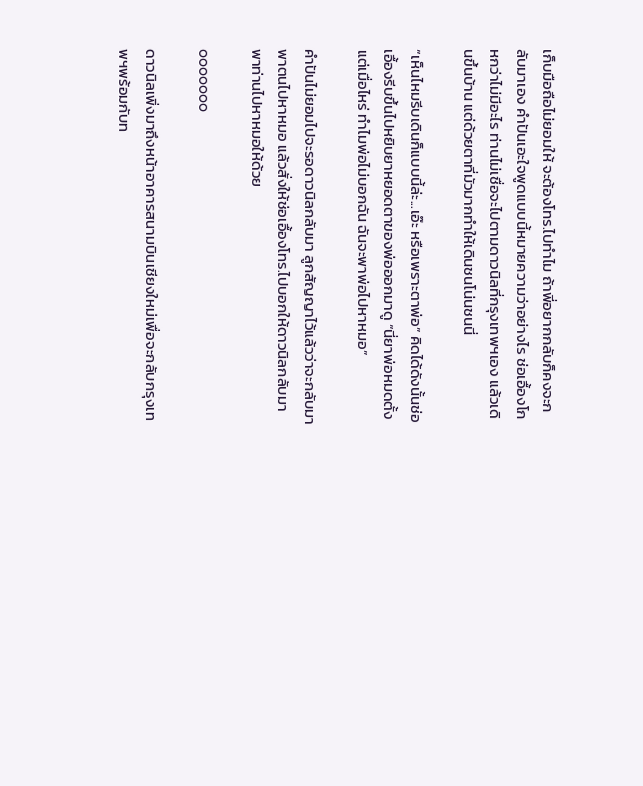เก็บมือถือไม่ยอมให้ จะต้องโทร.ไปทำไม ถ้าพี่อยากกลับก็คงจะกลับมาเอง คำปันเอะใจพูดแบบนี้หมายความว่าอย่างไร ช่อเอื้องโกหกว่าไม่มีอะไร ท่านไม่เชื่อจะไปตามดาวนิลที่กรุงเทพฯเอง แล้วเดินขึ้นบ้าน แต่ด้วยตาที่มัวมากทำให้เดินชนโน่นชนนี่

“เห็นไหมรีบเดินก็แบบนี้ล่ะ...เอ๊ะ หรือเพราะตาพ่อ” คิดได้ดังนั้นช่อเอื้องรีบขึ้นไปหยิบยาหยอดตาของพ่อออกมาดู “นี่ยาพ่อหมดตั้งแต่เมื่อไหร่ ทำไมพ่อไม่บอกฉัน ฉันจะพาพ่อไปหาหมอ”

คำปันไม่ยอมไปจะรอดาวนิลกลับมา ลูกสัญญาไว้แล้วว่าจะกลับมาพาตนไปหาหมอ แล้วสั่งให้ช่อเอื้องโทร.ไปบอกให้ดาวนิลกลับมาพาท่านไปหาหมอให้ด้วย

ooooooo

ดาวนิลเพิ่งมาถึงหน้าอาคารสนามบินเชียงใหม่เพื่อจะกลับกรุงเทพฯพร้อมกับท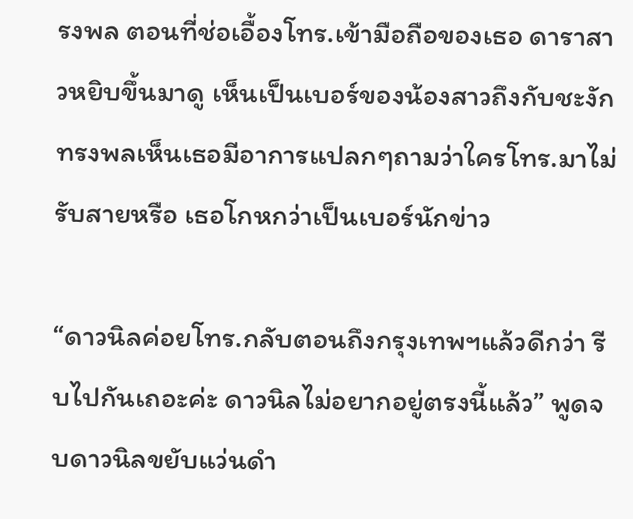รงพล ตอนที่ช่อเอื้องโทร.เข้ามือถือของเธอ ดาราสาวหยิบขึ้นมาดู เห็นเป็นเบอร์ของน้องสาวถึงกับชะงัก ทรงพลเห็นเธอมีอาการแปลกๆถามว่าใครโทร.มาไม่รับสายหรือ เธอโกหกว่าเป็นเบอร์นักข่าว

“ดาวนิลค่อยโทร.กลับตอนถึงกรุงเทพฯแล้วดีกว่า รีบไปกันเถอะค่ะ ดาวนิลไม่อยากอยู่ตรงนี้แล้ว” พูดจบดาวนิลขยับแว่นดำ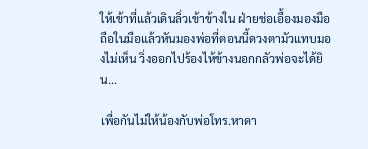ให้เข้าที่แล้วเดินลิ่วเข้าข้างใน ฝ่ายช่อเอื้องมองมือถือในมือแล้วหันมองพ่อที่ตอนนี้ดวงตามัวแทบมองไม่เห็น วิ่งออกไปร้องไห้ข้างนอกกลัวพ่อจะได้ยิน...

เพื่อกันไม่ให้น้องกับพ่อโทร.หาดา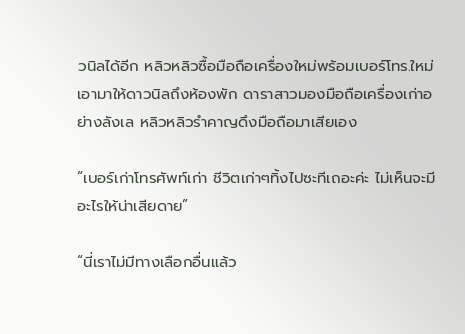วนิลได้อีก หลิวหลิวซื้อมือถือเครื่องใหม่พร้อมเบอร์โทร.ใหม่ เอามาให้ดาวนิลถึงห้องพัก ดาราสาวมองมือถือเครื่องเก่าอย่างลังเล หลิวหลิวรำคาญดึงมือถือมาเสียเอง

“เบอร์เก่าโทรศัพท์เก่า ชีวิตเก่าๆทิ้งไปซะทีเถอะค่ะ ไม่เห็นจะมีอะไรให้น่าเสียดาย”

“นี่เราไม่มีทางเลือกอื่นแล้ว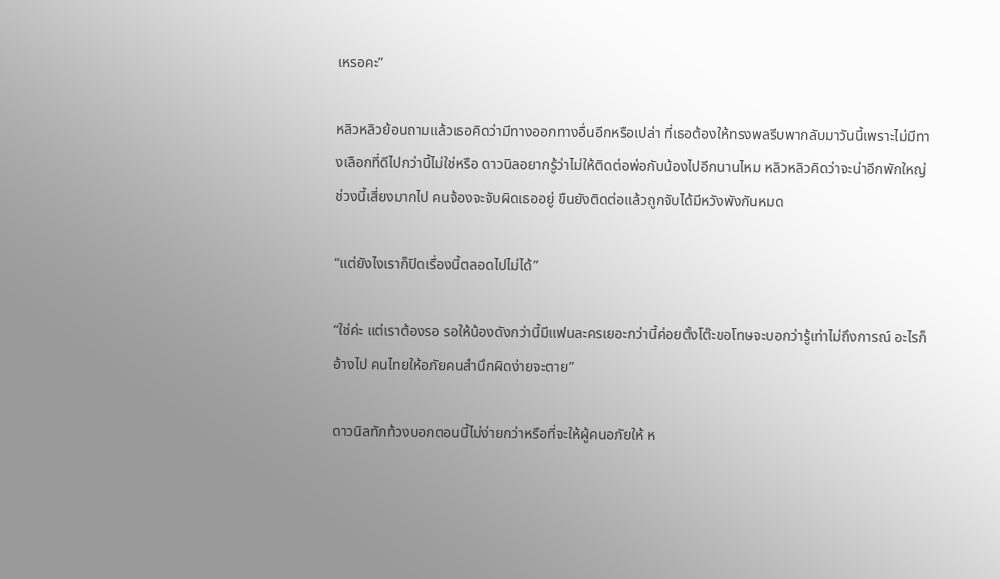เหรอคะ”

หลิวหลิวย้อนถามแล้วเธอคิดว่ามีทางออกทางอื่นอีกหรือเปล่า ที่เธอต้องให้ทรงพลรีบพากลับมาวันนี้เพราะไม่มีทางเลือกที่ดีไปกว่านี้ไม่ใช่หรือ ดาวนิลอยากรู้ว่าไม่ให้ติดต่อพ่อกับน้องไปอีกนานไหม หลิวหลิวคิดว่าจะน่าอีกพักใหญ่ ช่วงนี้เสี่ยงมากไป คนจ้องจะจับผิดเธออยู่ ขืนยังติดต่อแล้วถูกจับได้มีหวังพังกันหมด

“แต่ยังไงเราก็ปิดเรื่องนี้ตลอดไปไม่ได้”

“ใช่ค่ะ แต่เราต้องรอ รอให้น้องดังกว่านี้มีแฟนละครเยอะกว่านี้ค่อยตั้งโต๊ะขอโทษจะบอกว่ารู้เท่าไม่ถึงการณ์ อะไรก็อ้างไป คนไทยให้อภัยคนสำนึกผิดง่ายจะตาย”

ดาวนิลทักท้วงบอกตอนนี้ไม่ง่ายกว่าหรือที่จะให้ผู้คนอภัยให้ ห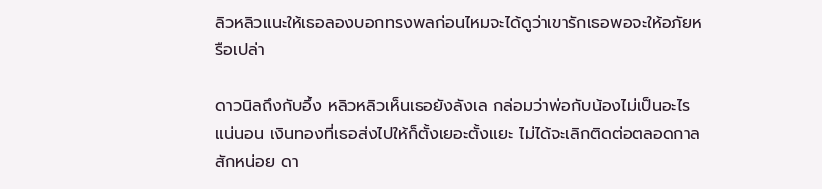ลิวหลิวแนะให้เธอลองบอกทรงพลก่อนไหมจะได้ดูว่าเขารักเธอพอจะให้อภัยหรือเปล่า

ดาวนิลถึงกับอึ้ง หลิวหลิวเห็นเธอยังลังเล กล่อมว่าพ่อกับน้องไม่เป็นอะไรแน่นอน เงินทองที่เธอส่งไปให้ก็ตั้งเยอะตั้งแยะ ไม่ได้จะเลิกติดต่อตลอดกาลสักหน่อย ดา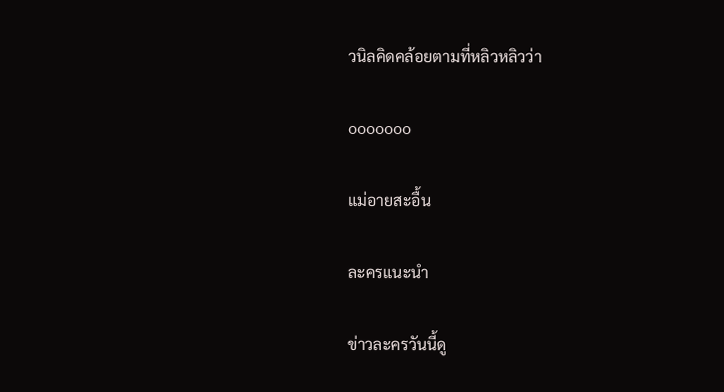วนิลคิดคล้อยตามที่หลิวหลิวว่า

ooooooo

แม่อายสะอื้น

ละครแนะนำ

ข่าวละครวันนี้ดู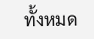ทั้งหมด